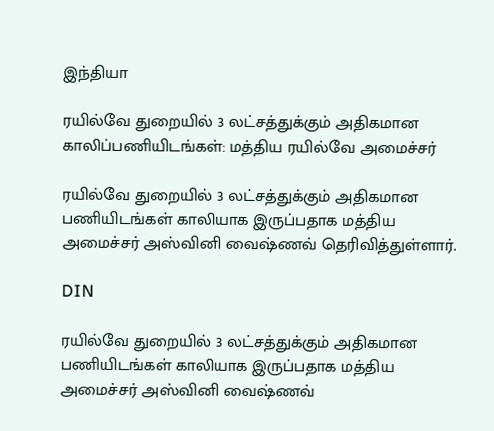இந்தியா

ரயில்வே துறையில் 3 லட்சத்துக்கும் அதிகமான காலிப்பணியிடங்கள்: மத்திய ரயில்வே அமைச்சர்

ரயில்வே துறையில் 3 லட்சத்துக்கும் அதிகமான பணியிடங்கள் காலியாக இருப்பதாக மத்திய அமைச்சர் அஸ்வினி வைஷ்ணவ் தெரிவித்துள்ளார்.

DIN

ரயில்வே துறையில் 3 லட்சத்துக்கும் அதிகமான பணியிடங்கள் காலியாக இருப்பதாக மத்திய அமைச்சர் அஸ்வினி வைஷ்ணவ்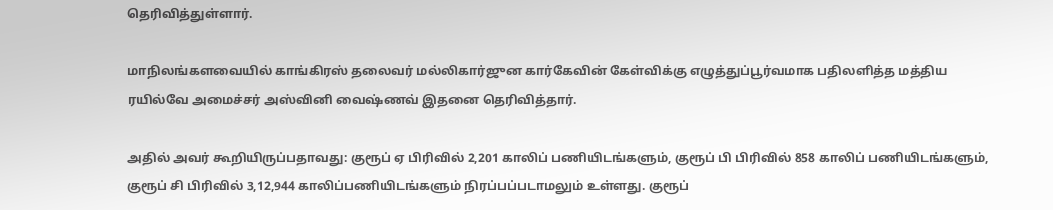தெரிவித்துள்ளார்.

மாநிலங்களவையில் காங்கிரஸ் தலைவர் மல்லிகார்ஜுன கார்கேவின் கேள்விக்கு எழுத்துப்பூர்வமாக பதிலளித்த மத்திய ரயில்வே அமைச்சர் அஸ்வினி வைஷ்ணவ் இதனை தெரிவித்தார்.

அதில் அவர் கூறியிருப்பதாவது: குரூப் ஏ பிரிவில் 2,201 காலிப் பணியிடங்களும், குரூப் பி பிரிவில் 858 காலிப் பணியிடங்களும், குரூப் சி பிரிவில் 3,12,944 காலிப்பணியிடங்களும் நிரப்பப்படாமலும் உள்ளது. குரூப்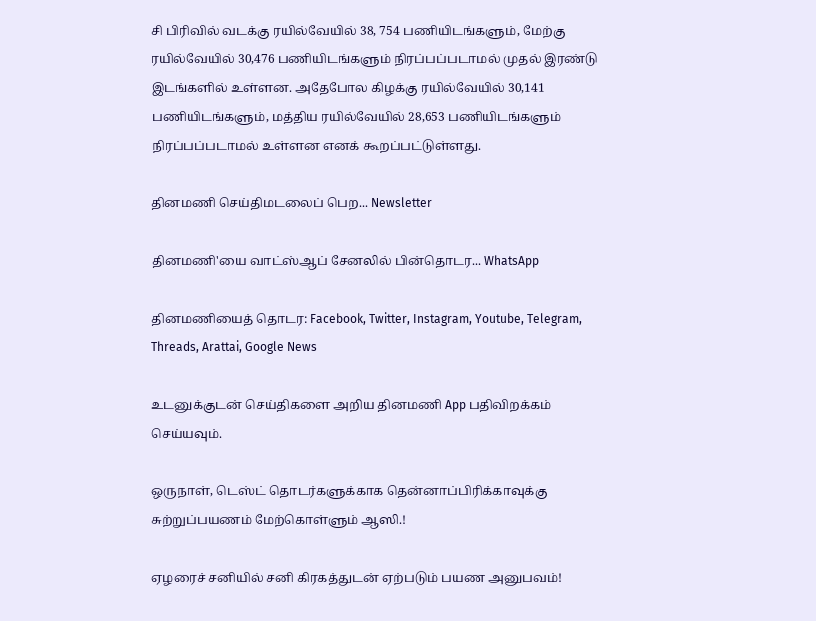சி பிரிவில் வடக்கு ரயில்வேயில் 38, 754 பணியிடங்களும், மேற்கு ரயில்வேயில் 30,476 பணியிடங்களும் நிரப்பப்படாமல் முதல் இரண்டு இடங்களில் உள்ளன. அதேபோல கிழக்கு ரயில்வேயில் 30,141 பணியிடங்களும், மத்திய ரயில்வேயில் 28,653 பணியிடங்களும் நிரப்பப்படாமல் உள்ளன எனக் கூறப்பட்டுள்ளது.

தினமணி செய்திமடலைப் பெற... Newsletter

தினமணி'யை வாட்ஸ்ஆப் சேனலில் பின்தொடர... WhatsApp

தினமணியைத் தொடர: Facebook, Twitter, Instagram, Youtube, Telegram, Threads, Arattai, Google News

உடனுக்குடன் செய்திகளை அறிய தினமணி App பதிவிறக்கம் செய்யவும்.

ஒருநாள், டெஸ்ட் தொடர்களுக்காக தென்னாப்பிரிக்காவுக்கு சுற்றுப்பயணம் மேற்கொள்ளும் ஆஸி.!

ஏழரைச் சனியில் சனி கிரகத்துடன் ஏற்படும் பயண அனுபவம்!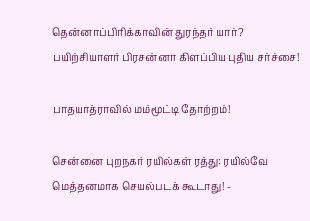தென்னாப்பிரிக்காவின் துரந்தர் யார்? பயிற்சியாளர் பிரசன்னா கிளப்பிய புதிய சர்ச்சை!

பாதயாத்ராவில் மம்மூட்டி தோற்றம்!

சென்னை புறநகர் ரயில்கள் ரத்து: ரயில்வே மெத்தனமாக செயல்படக் கூடாது! -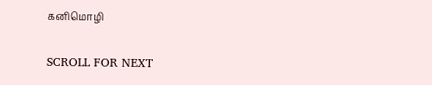கனிமொழி

SCROLL FOR NEXT